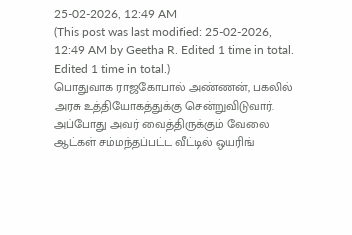25-02-2026, 12:49 AM
(This post was last modified: 25-02-2026, 12:49 AM by Geetha R. Edited 1 time in total. Edited 1 time in total.)
பொதுவாக ராஜகோபால் அண்ணன், பகலில் அரசு உத்தியோகத்துக்கு சென்றுவிடுவார். அப்போது அவர் வைத்திருக்கும் வேலை ஆட்கள் சம்மந்தப்பட்ட வீட்டில் ஒயரிங்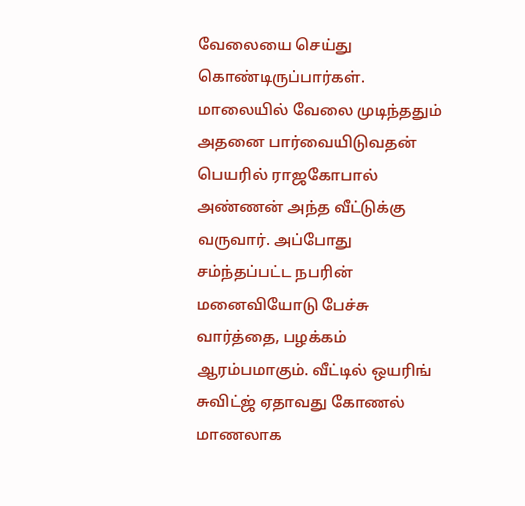வேலையை செய்து கொண்டிருப்பார்கள். மாலையில் வேலை முடிந்ததும் அதனை பார்வையிடுவதன் பெயரில் ராஜகோபால் அண்ணன் அந்த வீட்டுக்கு வருவார். அப்போது சம்ந்தப்பட்ட நபரின் மனைவியோடு பேச்சு வார்த்தை, பழக்கம் ஆரம்பமாகும். வீட்டில் ஒயரிங் சுவிட்ஜ் ஏதாவது கோணல் மாணலாக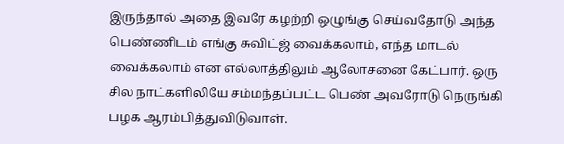இருந்தால் அதை இவரே கழற்றி ஒழுங்கு செய்வதோடு அந்த பெண்ணிடம் எங்கு சுவிட்ஜ் வைக்கலாம், எந்த மாடல் வைக்கலாம் என எல்லாத்திலும் ஆலோசனை கேட்பார். ஒரு சில நாட்களிலியே சம்மந்தப்பட்ட பெண் அவரோடு நெருங்கி பழக ஆரம்பித்துவிடுவாள்.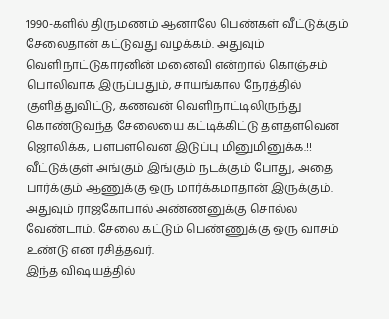1990-களில் திருமணம் ஆனாலே பெண்கள் வீட்டுக்கும் சேலைதான் கட்டுவது வழக்கம். அதுவும் வெளிநாட்டுகாரனின் மனைவி என்றால் கொஞ்சம் பொலிவாக இருப்பதும், சாயங்கால நேரத்தில் குளித்துவிட்டு, கணவன் வெளிநாட்டிலிருந்து கொண்டுவந்த சேலையை கட்டிக்கிட்டு தளதளவென ஜொலிக்க, பளபளவென இடுப்பு மினுமினுக்க.!! வீட்டுக்குள் அங்கும் இங்கும் நடக்கும் போது, அதை பார்க்கும் ஆணுக்கு ஒரு மார்க்கமாதான் இருக்கும். அதுவும் ராஜகோபால் அண்ணனுக்கு சொல்ல வேண்டாம். சேலை கட்டும் பெண்ணுக்கு ஒரு வாசம் உண்டு என ரசித்தவர்.
இந்த விஷயத்தில்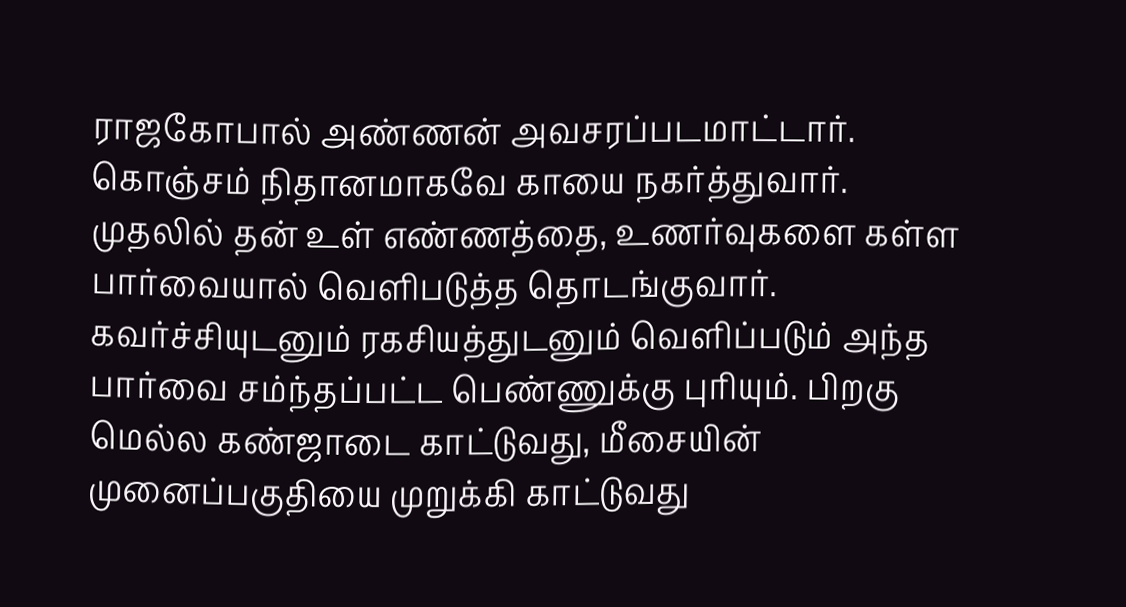ராஜகோபால் அண்ணன் அவசரப்படமாட்டார். கொஞ்சம் நிதானமாகவே காயை நகர்த்துவார். முதலில் தன் உள் எண்ணத்தை, உணர்வுகளை கள்ள பார்வையால் வெளிபடுத்த தொடங்குவார். கவர்ச்சியுடனும் ரகசியத்துடனும் வெளிப்படும் அந்த பார்வை சம்ந்தப்பட்ட பெண்ணுக்கு புரியும். பிறகு மெல்ல கண்ஜாடை காட்டுவது, மீசையின் முனைப்பகுதியை முறுக்கி காட்டுவது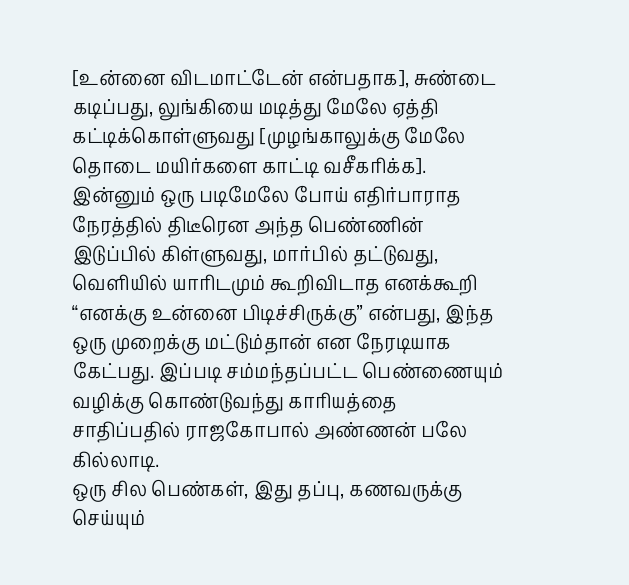[உன்னை விடமாட்டேன் என்பதாக], சுண்டை கடிப்பது, லுங்கியை மடித்து மேலே ஏத்தி கட்டிக்கொள்ளுவது [முழங்காலுக்கு மேலே தொடை மயிர்களை காட்டி வசீகரிக்க]. இன்னும் ஒரு படிமேலே போய் எதிர்பாராத நேரத்தில் திடீரென அந்த பெண்ணின் இடுப்பில் கிள்ளுவது, மார்பில் தட்டுவது, வெளியில் யாரிடமும் கூறிவிடாத எனக்கூறி “எனக்கு உன்னை பிடிச்சிருக்கு” என்பது, இந்த ஒரு முறைக்கு மட்டும்தான் என நேரடியாக கேட்பது. இப்படி சம்மந்தப்பட்ட பெண்ணையும் வழிக்கு கொண்டுவந்து காரியத்தை சாதிப்பதில் ராஜகோபால் அண்ணன் பலே கில்லாடி.
ஒரு சில பெண்கள், இது தப்பு, கணவருக்கு செய்யும்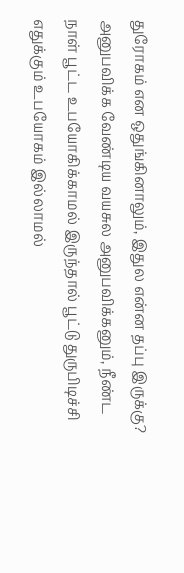துரோகம் என ஒதுங்கினாலும், இதுல என்ன தப்பு இருக்கு? அனுபவிக்க வேண்டிய வயசுல அனுபவிக்கனும், நீண்ட நாள் பூட்ட உபயோகிக்காமல் இருந்தால் பூட்டு துருபிடிச்சி எதுக்கும் உபயோகம் இல்லாமல்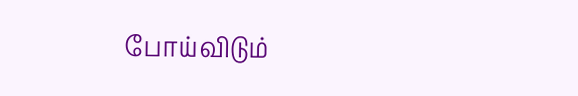போய்விடும்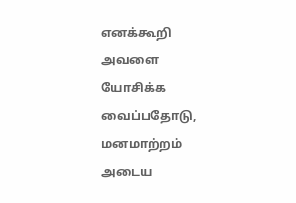எனக்கூறி அவளை யோசிக்க வைப்பதோடு, மனமாற்றம் அடைய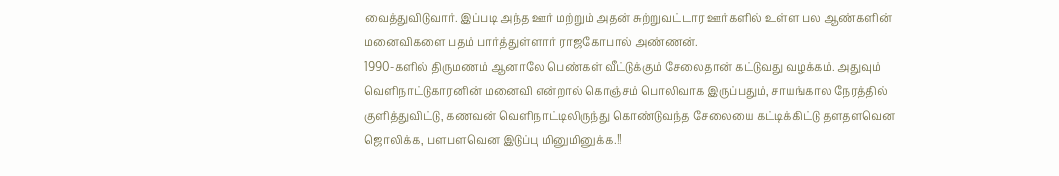வைத்துவிடுவார். இப்படி அந்த ஊர் மற்றும் அதன் சுற்றுவட்டார ஊர்களில் உள்ள பல ஆண்களின் மனைவிகளை பதம் பார்த்துள்ளார் ராஜகோபால் அண்ணன்.
1990-களில் திருமணம் ஆனாலே பெண்கள் வீட்டுக்கும் சேலைதான் கட்டுவது வழக்கம். அதுவும் வெளிநாட்டுகாரனின் மனைவி என்றால் கொஞ்சம் பொலிவாக இருப்பதும், சாயங்கால நேரத்தில் குளித்துவிட்டு, கணவன் வெளிநாட்டிலிருந்து கொண்டுவந்த சேலையை கட்டிக்கிட்டு தளதளவென ஜொலிக்க, பளபளவென இடுப்பு மினுமினுக்க.!!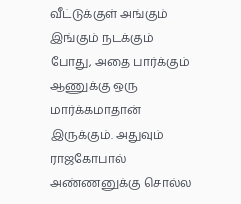வீட்டுக்குள் அங்கும் இங்கும் நடக்கும் போது, அதை பார்க்கும் ஆணுக்கு ஒரு மார்க்கமாதான் இருக்கும். அதுவும் ராஜகோபால் அண்ணனுக்கு சொல்ல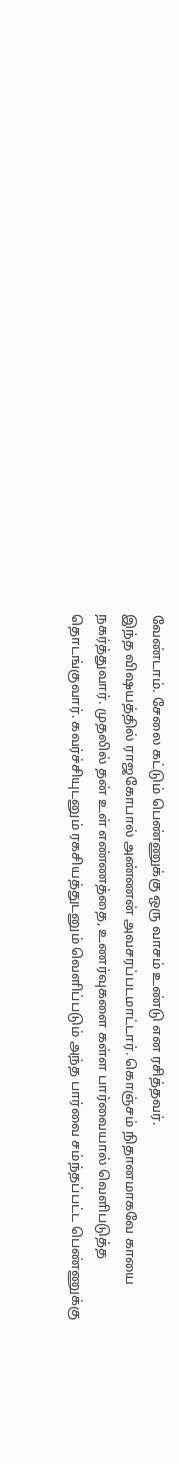வேண்டாம். சேலை கட்டும் பெண்ணுக்கு ஒரு வாசம் உண்டு என ரசித்தவர்.
இந்த விஷயத்தில் ராஜகோபால் அண்ணன் அவசரப்படமாட்டார். கொஞ்சம் நிதானமாகவே காயை நகர்த்துவார். முதலில் தன் உள் எண்ணத்தை, உணர்வுகளை கள்ள பார்வையால் வெளிபடுத்த தொடங்குவார். கவர்ச்சியுடனும் ரகசியத்துடனும் வெளிப்படும் அந்த பார்வை சம்ந்தப்பட்ட பெண்ணுக்கு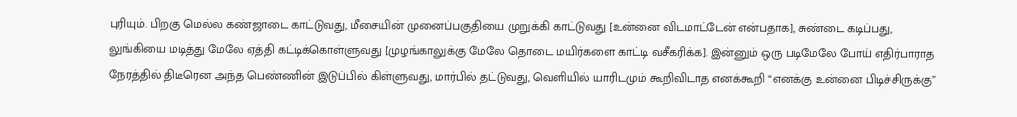புரியும். பிறகு மெல்ல கண்ஜாடை காட்டுவது, மீசையின் முனைப்பகுதியை முறுக்கி காட்டுவது [உன்னை விடமாட்டேன் என்பதாக], சுண்டை கடிப்பது, லுங்கியை மடித்து மேலே ஏத்தி கட்டிக்கொள்ளுவது [முழங்காலுக்கு மேலே தொடை மயிர்களை காட்டி வசீகரிக்க]. இன்னும் ஒரு படிமேலே போய் எதிர்பாராத நேரத்தில் திடீரென அந்த பெண்ணின் இடுப்பில் கிள்ளுவது, மார்பில் தட்டுவது, வெளியில் யாரிடமும் கூறிவிடாத எனக்கூறி “எனக்கு உன்னை பிடிச்சிருக்கு”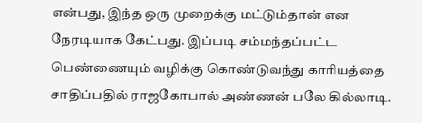என்பது, இந்த ஒரு முறைக்கு மட்டும்தான் என நேரடியாக கேட்பது. இப்படி சம்மந்தப்பட்ட பெண்ணையும் வழிக்கு கொண்டுவந்து காரியத்தை சாதிப்பதில் ராஜகோபால் அண்ணன் பலே கில்லாடி.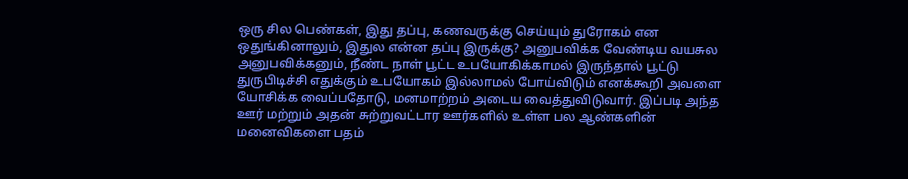ஒரு சில பெண்கள், இது தப்பு, கணவருக்கு செய்யும் துரோகம் என ஒதுங்கினாலும், இதுல என்ன தப்பு இருக்கு? அனுபவிக்க வேண்டிய வயசுல அனுபவிக்கனும், நீண்ட நாள் பூட்ட உபயோகிக்காமல் இருந்தால் பூட்டு துருபிடிச்சி எதுக்கும் உபயோகம் இல்லாமல் போய்விடும் எனக்கூறி அவளை யோசிக்க வைப்பதோடு, மனமாற்றம் அடைய வைத்துவிடுவார். இப்படி அந்த ஊர் மற்றும் அதன் சுற்றுவட்டார ஊர்களில் உள்ள பல ஆண்களின் மனைவிகளை பதம்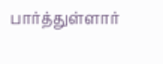பார்த்துள்ளார்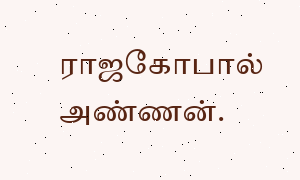ராஜகோபால் அண்ணன்.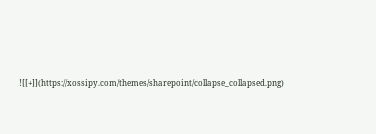![[+]](https://xossipy.com/themes/sharepoint/collapse_collapsed.png)